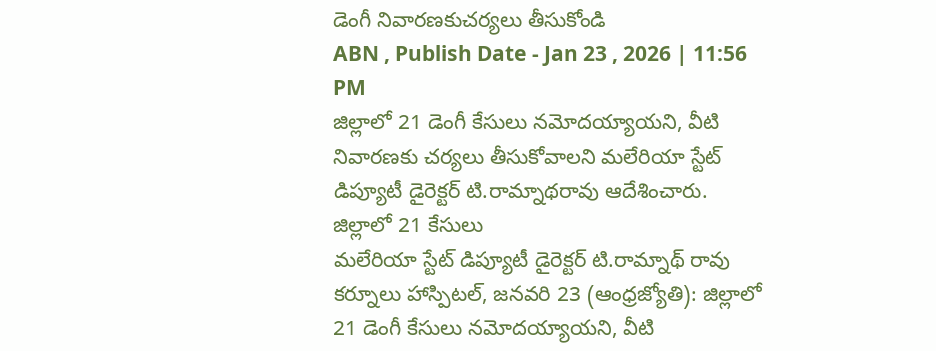డెంగీ నివారణకుచర్యలు తీసుకోండి
ABN , Publish Date - Jan 23 , 2026 | 11:56 PM
జిల్లాలో 21 డెంగీ కేసులు నమోదయ్యాయని, వీటి నివారణకు చర్యలు తీసుకోవాలని మలేరియా స్టేట్ డిప్యూటీ డైరెక్టర్ టి.రామ్నాథరావు ఆదేశించారు.
జిల్లాలో 21 కేసులు
మలేరియా స్టేట్ డిప్యూటీ డైరెక్టర్ టి.రామ్నాథ్ రావు
కర్నూలు హాస్పిటల్, జనవరి 23 (ఆంధ్రజ్యోతి): జిల్లాలో 21 డెంగీ కేసులు నమోదయ్యాయని, వీటి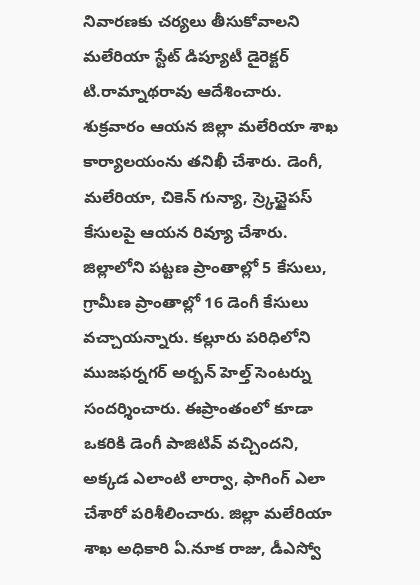నివారణకు చర్యలు తీసుకోవాలని మలేరియా స్టేట్ డిప్యూటీ డైరెక్టర్ టి.రామ్నాథరావు ఆదేశించారు. శుక్రవారం ఆయన జిల్లా మలేరియా శాఖ కార్యాలయంను తనిఖీ చేశారు. డెంగీ, మలేరియా, చికెన్ గున్యా, స్ర్కెచ్టైపస్ కేసులపై ఆయన రివ్యూ చేశారు. జిల్లాలోని పట్టణ ప్రాంతాల్లో 5 కేసులు, గ్రామీణ ప్రాంతాల్లో 16 డెంగీ కేసులు వచ్చాయన్నారు. కల్లూరు పరిధిలోని ముజఫర్నగర్ అర్బన్ హెల్త్ సెంటర్ను సందర్శించారు. ఈప్రాంతంలో కూడా ఒకరికి డెంగీ పాజిటివ్ వచ్చిందని, అక్కడ ఎలాంటి లార్వా, ఫాగింగ్ ఎలా చేశారో పరిశీలించారు. జిల్లా మలేరియా శాఖ అధికారి ఏ.నూక రాజు, డీఎస్వో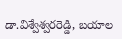డా.విశ్వేశ్వరరెడ్డి, బయాల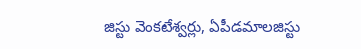జిస్టు వెంకటేశ్వర్లు, ఏపీడమాలజిస్టు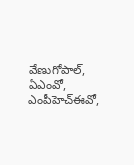వేణుగోపాల్, ఏఎంవో, ఎంపీహెచ్ఈవో,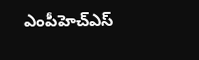ఎంపీహెచ్ఎస్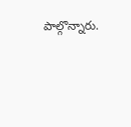పాల్గొన్నారు.